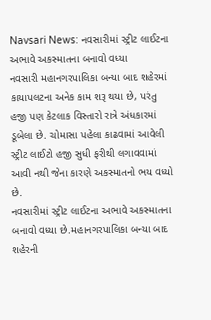Navsari News: નવસારીમાં સ્ટ્રીટ લાઈટના અભાવે અકસ્માતના બનાવો વધ્યા
નવસારી મહાનગરપાલિકા બન્યા બાદ શહેરમાં કાયાપલટના અનેક કામ શરૂ થયા છે, પરંતુ હજી પણ કેટલાક વિસ્તારો રાત્રે અંધકારમાં ડૂબેલા છે. ચોમાસા પહેલા કાઢવામાં આવેલી સ્ટ્રીટ લાઈટો હજી સુધી ફરીથી લગાવવામાં આવી નથી જેના કારણે અકસ્માતનો ભય વધ્યો છે.
નવસારીમાં સ્ટ્રીટ લાઈટના અભાવે અકસ્માતના બનાવો વધ્યા છે.મહાનગરપાલિકા બન્યા બાદ શહેરની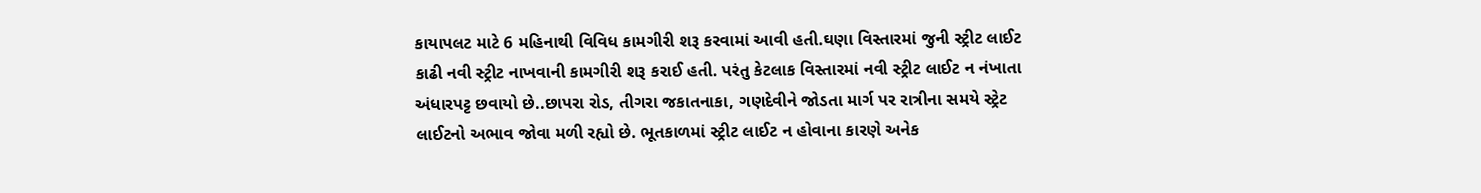કાયાપલટ માટે 6 મહિનાથી વિવિધ કામગીરી શરૂ કરવામાં આવી હતી.ઘણા વિસ્તારમાં જુની સ્ટ્રીટ લાઈટ કાઢી નવી સ્ટ્રીટ નાખવાની કામગીરી શરૂ કરાઈ હતી. પરંતુ કેટલાક વિસ્તારમાં નવી સ્ટ્રીટ લાઈટ ન નંખાતા અંધારપટ્ટ છવાયો છે..છાપરા રોડ, તીગરા જકાતનાકા, ગણદેવીને જોડતા માર્ગ પર રાત્રીના સમયે સ્ટ્રેટ લાઈટનો અભાવ જોવા મળી રહ્યો છે. ભૂતકાળમાં સ્ટ્રીટ લાઈટ ન હોવાના કારણે અનેક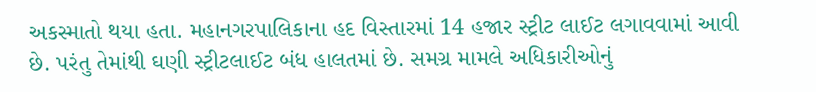અકસ્માતો થયા હતા. મહાનગરપાલિકાના હદ વિસ્તારમાં 14 હજાર સ્ટ્રીટ લાઈટ લગાવવામાં આવી છે. પરંતુ તેમાંથી ઘણી સ્ટ્રીટલાઈટ બંધ હાલતમાં છે. સમગ્ર મામલે અધિકારીઓનું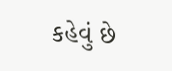કહેવું છે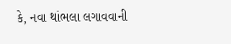કે, નવા થાંભલા લગાવવાની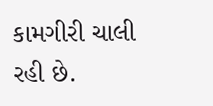કામગીરી ચાલી રહી છે.